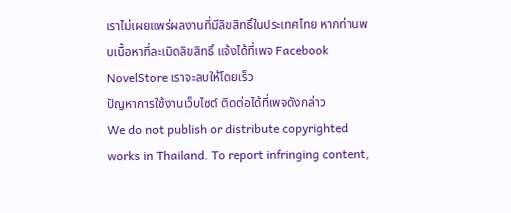เราไม่เผยแพร่ผลงานที่มีลิขสิทธิ์ในประเทศไทย หากท่านพบเนื้อหาที่ละเมิดลิขสิทธิ์ แจ้งได้ที่เพจ Facebook NovelStore เราจะลบให้โดยเร็ว
ปัญหาการใช้งานเว็บไซต์ ติดต่อได้ที่เพจดังกล่าว
We do not publish or distribute copyrighted works in Thailand. To report infringing content,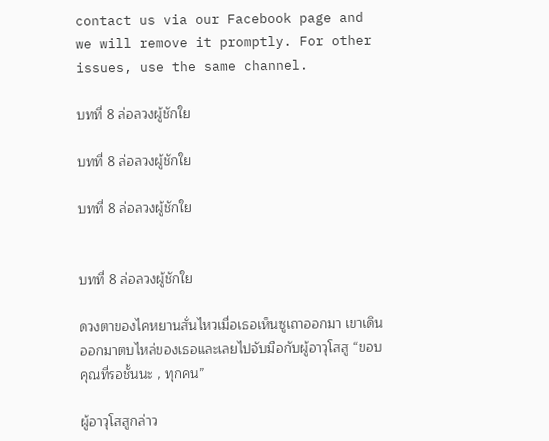contact us via our Facebook page and we will remove it promptly. For other issues, use the same channel.

บทที่ 8 ล่อลวงผู้ชักใย

บทที่ 8 ล่อลวงผู้ชักใย

บทที่ 8 ล่อลวงผู้ชักใย


บทที่ 8 ล่อลวงผู้ชักใย

ดวงตาของไคหยานสั่นไหวเมื่อเธอเห็นซูเถาออกมา เขาเดินออกมาตบไหล่ของเธอและเลยไปจับมือกับผู้อาวุโสสู “ขอบคุณที่รอชั้นนะ , ทุกคน”

ผู้อาวุโสสูกล่าว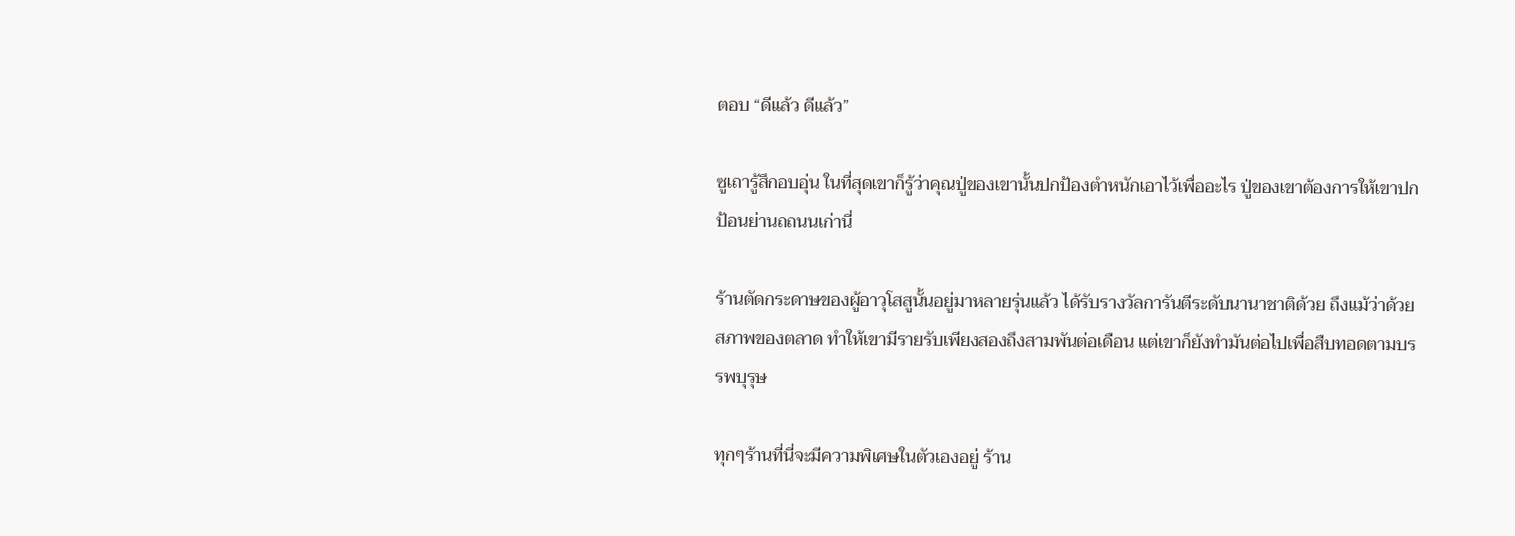ตอบ “ดีแล้ว ดีแล้ว”

ซูเถารู้สึกอบอุ่น ในที่สุดเขาก็รู้ว่าคุณปู่ของเขานั้นปกป้องตำหนักเอาไว้เพื่ออะไร ปู่ของเขาต้องการให้เขาปกป้อนย่านถถนนเก่านี่

ร้านตัดกระดาษของผู้อาวุโสสูนั้นอยู่มาหลายรุ่นแล้ว ได้รับรางวัลการันตีระดับนานาชาติด้วย ถึงแม้ว่าด้วยสภาพของตลาด ทำให้เขามีรายรับเพียงสองถึงสามพันต่อเดือน แต่เขาก็ยังทำมันต่อไปเพื่อสืบทอดตามบรรพบุรุษ

ทุกๆร้านที่นี่จะมีความพิเศษในตัวเองอยู่ ร้าน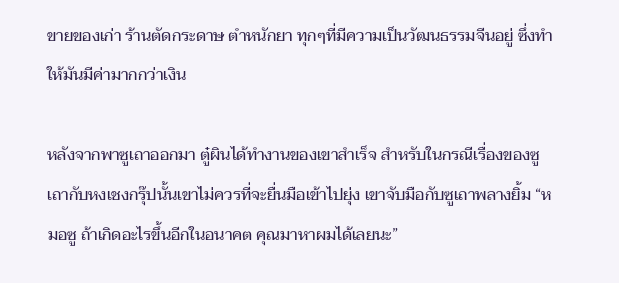ขายของเก่า ร้านตัดกระดาษ ตำหนักยา ทุกๆที่มีความเป็นวัฒนธรรมจีนอยู่ ซึ่งทำให้มันมีค่ามากกว่าเงิน

หลังจากพาซูเถาออกมา ตู๋ผินได้ทำงานของเขาสำเร็จ สำหรับในกรณีเรื่องของซูเถากับหงเชงกรุ๊ปนั้นเขาไม่ควรที่จะยื่นมือเข้าไปยุ่ง เขาจับมือกับซูเถาพลางยิ้ม “หมอซู ถ้าเกิดอะไรขึ้นอีกในอนาคต คุณมาหาผมได้เลยนะ”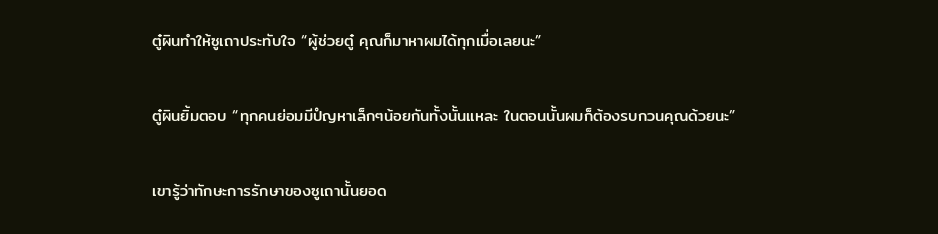ตู๋ผินทำให้ซูเถาประทับใจ “ผู้ช่วยตู๋ คุณก็มาหาผมได้ทุกเมื่อเลยนะ”

ตู๋ผินยิ้มตอบ “ทุกคนย่อมมีปํญหาเล็กๆน้อยกันทั้งนั้นแหละ ในตอนนั้นผมก็ต้องรบกวนคุณด้วยนะ”

เขารู้ว่าทักษะการรักษาของซูเถานั้นยอด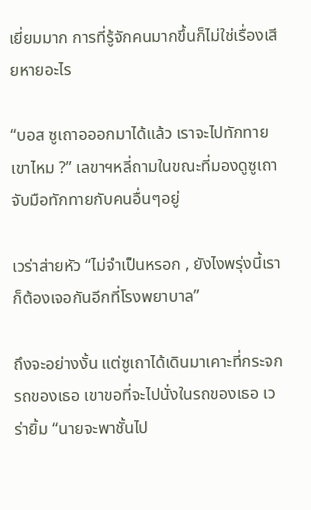เยี่ยมมาก การที่รู้จักคนมากขึ้นก็ไม่ใช่เรื่องเสียหายอะไร

“บอส ซูเถาอออกมาได้แล้ว เราจะไปทักทายเขาไหม ?” เลขาฯหลี่ถามในขณะที่มองดูซูเถาจับมือทักทายกับคนอื่นๆอยู่

เวร่าส่ายหัว “ไม่จำเป็นหรอก , ยังไงพรุ่งนี้เราก็ต้องเจอกันอีกที่โรงพยาบาล”

ถึงจะอย่างงั้น แต่ซูเถาได้เดินมาเคาะที่กระจกรถของเธอ เขาขอที่จะไปนั่งในรถของเธอ เวร่ายิ้ม “นายจะพาชั้นไป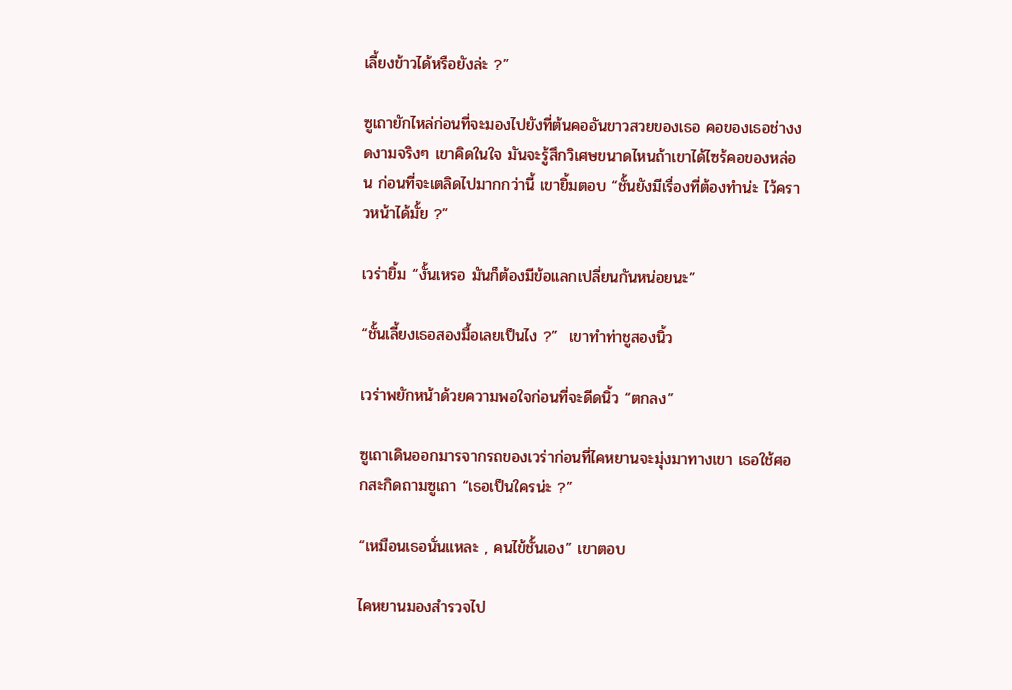เลี้ยงข้าวได้หรือยังล่ะ ?”

ซูเถายักไหล่ก่อนที่จะมองไปยังที่ต้นคออันขาวสวยของเธอ คอของเธอช่างงดงามจริงๆ เขาคิดในใจ มันจะรู้สึกวิเศษขนาดไหนถ้าเขาได้ไซร้คอของหล่อน ก่อนที่จะเตลิดไปมากกว่านี้ เขายิ้มตอบ “ชั้นยังมีเรื่องที่ต้องทำน่ะ ไว้คราวหน้าได้มั้ย ?”

เวร่ายิ้ม “งั้นเหรอ มันก็ต้องมีข้อแลกเปลี่ยนกันหน่อยนะ”

“ชั้นเลี้ยงเธอสองมื้อเลยเป็นไง ?”  เขาทำท่าชูสองนิ้ว

เวร่าพยักหน้าด้วยความพอใจก่อนที่จะดีดนิ้ว “ตกลง”

ซูเถาเดินออกมารจากรถของเวร่าก่อนที่ไคหยานจะมุ่งมาทางเขา เธอใช้ศอกสะกิดถามซูเถา “เธอเป็นใครน่ะ ?”

“เหมือนเธอนั่นแหละ , คนไข้ชั้นเอง” เขาตอบ

ไคหยานมองสำรวจไป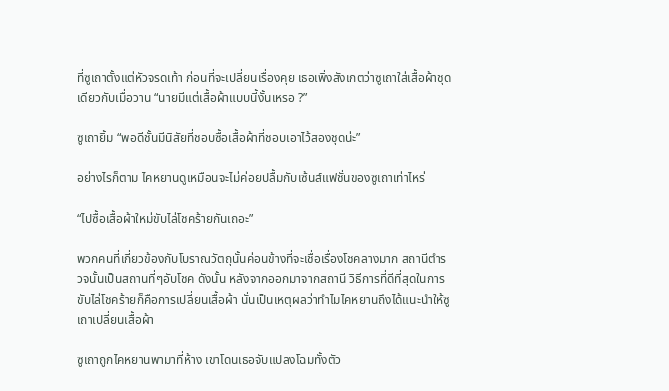ที่ซูเถาตั้งแต่หัวจรดเท้า ก่อนที่จะเปลี่ยนเรื่องคุย เธอเพิ่งสังเกตว่าซูเถาใส่เสื้อผ้าชุดเดียวกับเมื่อวาน “นายมีแต่เสื้อผ้าแบบนี้งั้นเหรอ ?”

ซูเถายิ้ม “พอดีชั้นมีนิสัยที่ชอบซื้อเสื้อผ้าที่ชอบเอาไว้สองชุดน่ะ”

อย่างไรก็ตาม ไคหยานดูเหมือนจะไม่ค่อยปลื้มกับเซ้นส์แฟชั่นของซูเถาเท่าไหร่

“ไปซื้อเสื้อผ้าใหม่ขับไล่โชคร้ายกันเถอะ”

พวกคนที่เกี่ยวข้องกับโบราณวัตถุนั้นค่อนข้างที่จะเชื่อเรื่องโชคลางมาก สถานีตำรวจนั้นเป็นสถานที่ๆอับโชค ดังนั้น หลังจากออกมาจากสถานี วิธีการที่ดีที่สุดในการขับไล่โชคร้ายก็คือการเปลี่ยนเสื้อผ้า นั่นเป็นเหตุผลว่าทำไมไคหยานถึงได้แนะนำให้ซูเถาเปลี่ยนเสื้อผ้า

ซูเถาถูกไคหยานพามาที่ห้าง เขาโดนเธอจับแปลงโฉมทั้งตัว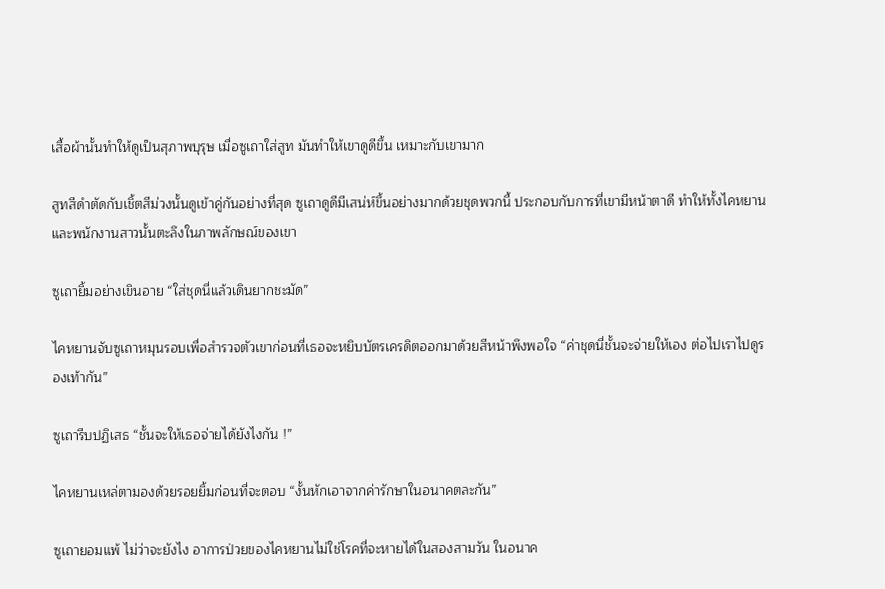เสื้อผ้านั้นทำให้ดูเป็นสุภาพบุรุษ เมื่อซูเถาใส่สูท มันทำให้เขาดูดีขึ้น เหมาะกับเขามาก

สูทสีดำตัดกับเชิ้ตสีม่วงนั้นดูเข้าคู่กันอย่างที่สุด ซูเถาดูดีมีเสน่ห์ขึ้นอย่างมากด้วยชุดพวกนี้ ประกอบกับการที่เขามีหน้าตาดี ทำให้ทั้งไคหยานและพนักงานสาวนั้นตะลึงในภาพลักษณ์ของเขา

ซูเถายิ้มอย่างเขินอาย “ใส่ชุดนี่แล้วเดินยากชะมัด”

ไคหยานจับซูเถาหมุนรอบเพื่อสำรวจตัวเขาก่อนที่เธอจะหยิบบัตรเครดิตออกมาด้วยสีหน้าพึงพอใจ “ค่าชุดนี่ชั้นจะจ่ายให้เอง ต่อไปเราไปดูรองเท้ากัน”

ซูเถารีบปฏิเสธ “ชั้นจะให้เธอจ่ายได้ยังไงกัน !”

ไคหยานเหล่ตามองด้วยรอยยิ้มก่อนที่จะตอบ “งั้นหักเอาจากค่ารักษาในอนาคตละกัน”

ซูเถายอมแพ้ ไม่ว่าจะยังไง อาการป่วยของไคหยานไม่ใช่โรคที่จะหายได้ในสองสามวัน ในอนาค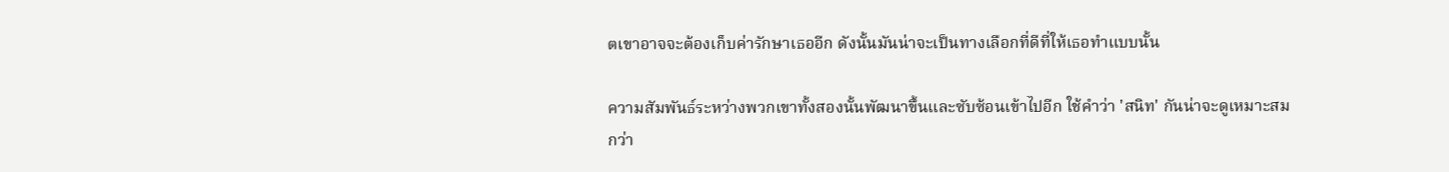ตเขาอาจจะต้องเก็บค่ารักษาเธออีก ดังนั้นมันน่าจะเป็นทางเลือกที่ดีที่ให้เธอทำแบบนั้น

ความสัมพันธ์ระหว่างพวกเขาทั้งสองนั้นพัฒนาขึ้นและซับซ้อนเข้าไปอีก ใช้คำว่า 'สนิท' กันน่าจะดูเหมาะสมกว่า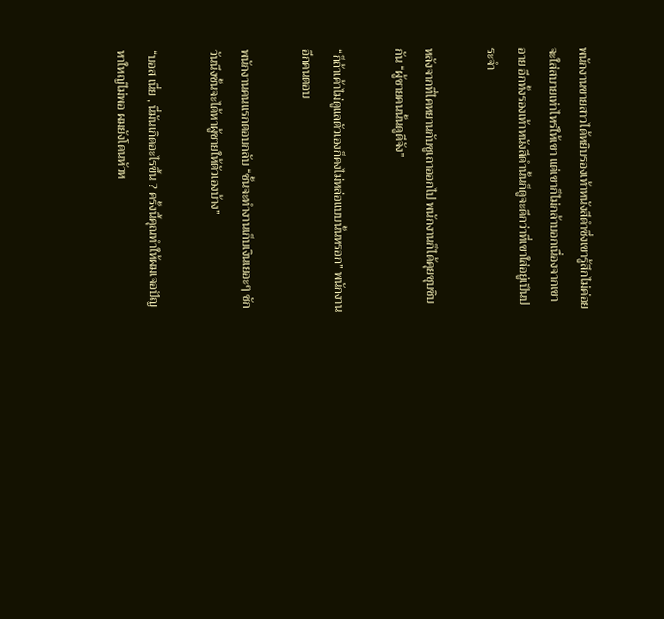พนักงานขายสาวได้หยิบรองเท้าหนังสีดำซึ่งเขารู้สึกไม่ค่อยจะใส่สบายเท่าไหร่ให้เขา แต่เขาก็ไม่กล้าบอกเนื่องจากเขาอาย อีกทั้งรองเท้าหนังสีดำนั้นก็ดูจะดีกว่าที่เขาใส่อยู่เป็นประจำ

หลังจากที่ไคหยานกับซูเถาออกไป พนักงานก็ได้คุยซุบซิบกัน “ผู้ชายคนนั้นดูดีจัง”

“ก็ถ้าเค้าไม่ดูแลตัวเองก็คงไม่หล่อแบบนั้นหรอก” พนักงานอีกคนตอบ

พนักงานคนแรกตอบกลับ “ชั้นจะทำงานเก็บเงินเยอะๆ ซักวันนึงชั้นจะได้หาผู้ชายให้ตัวเองบ้าง”

“บอส เนี่ย , นี่มันเกิดอะไรขึ้น ? ครั้งนี้คุณทำให้ผมเจอปัญหาใหญ่ไม่พอ ผมยังโดนหัวห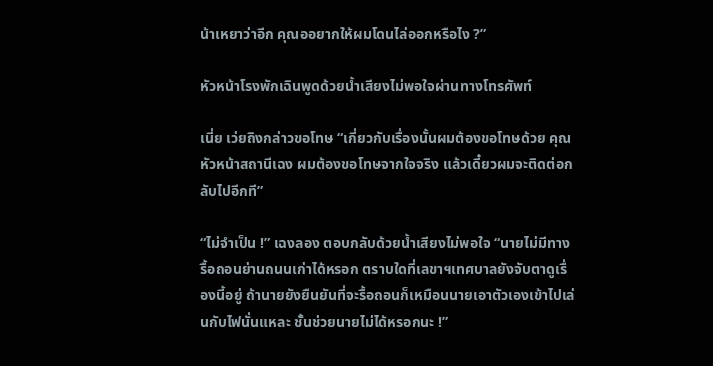น้าเหยาว่าอีก คุณออยากให้ผมโดนไล่ออกหรือไง ?”

หัวหน้าโรงพักเฉินพูดด้วยน้ำเสียงไม่พอใจผ่านทางโทรศัพท์

เนี่ย เว่ยถิงกล่าวขอโทษ “เกี่ยวกับเรื่องนั้นผมต้องขอโทษด้วย คุณหัวหน้าสถานีเฉง ผมต้องขอโทษจากใจจริง แล้วเดี๋ยวผมจะติดต่อกลับไปอีกที”

“ไม่จำเป็น !” เฉงลอง ตอบกลับด้วยน้ำเสียงไม่พอใจ “นายไม่มีทางรื้อถอนย่านถนนเก่าได้หรอก ตราบใดที่เลขาฯเทศบาลยังจับตาดูเรื่องนี้อยู่ ถ้านายยังยืนยันที่จะรื้อถอนก็เหมือนนายเอาตัวเองเข้าไปเล่นกับไฟนั่นแหละ ชั้นช่วยนายไม่ได้หรอกนะ !”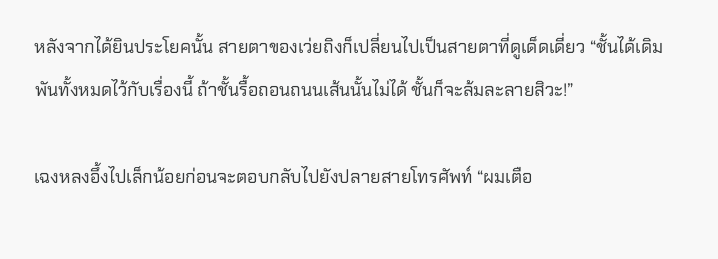หลังจากได้ยินประโยคนั้น สายตาของเว่ยถิงก็เปลี่ยนไปเป็นสายตาที่ดูเด็ดเดี่ยว “ชั้นได้เดิมพันทั้งหมดไว้กับเรื่องนี้ ถ้าชั้นรื้อถอนถนนเส้นนั้นไม่ได้ ชั้นก็จะล้มละลายสิวะ!”

เฉงหลงอึ้งไปเล็กน้อยก่อนจะตอบกลับไปยังปลายสายโทรศัพท์ “ผมเตือ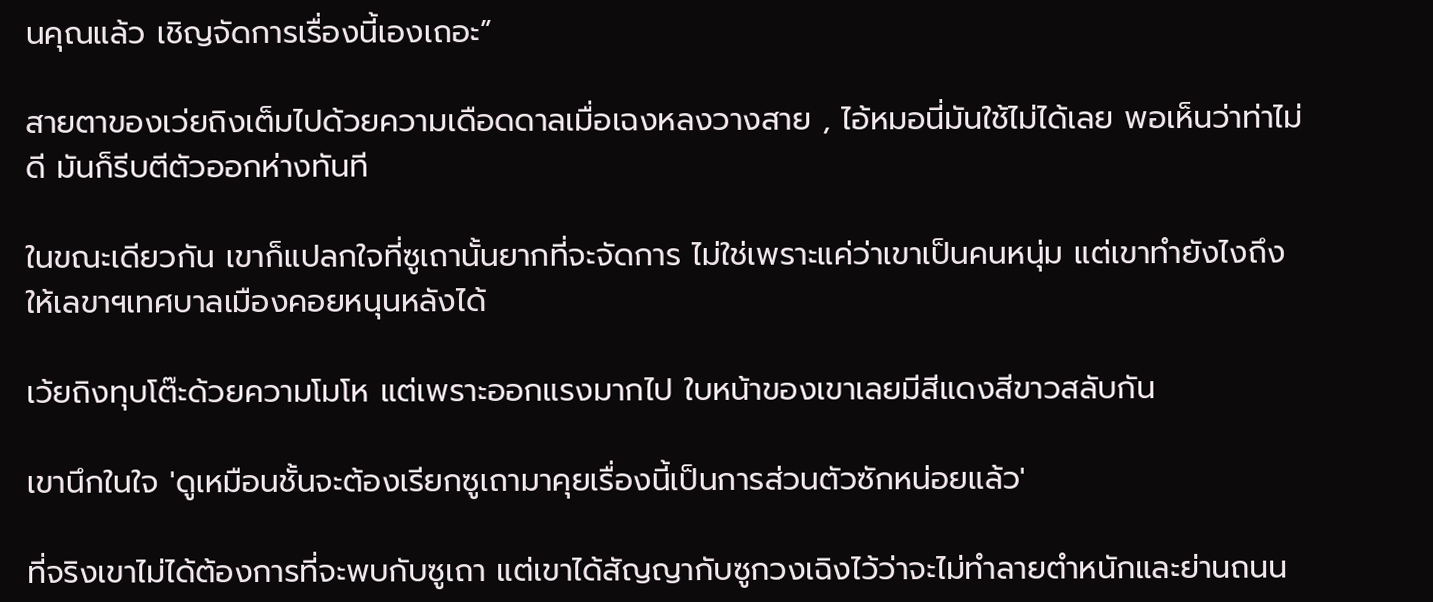นคุณแล้ว เชิญจัดการเรื่องนี้เองเถอะ”

สายตาของเว่ยถิงเต็มไปด้วยความเดือดดาลเมื่อเฉงหลงวางสาย , ไอ้หมอนี่มันใช้ไม่ได้เลย พอเห็นว่าท่าไม่ดี มันก็รีบตีตัวออกห่างทันที

ในขณะเดียวกัน เขาก็แปลกใจที่ซูเถานั้นยากที่จะจัดการ ไม่ใช่เพราะแค่ว่าเขาเป็นคนหนุ่ม แต่เขาทำยังไงถึงให้เลขาฯเทศบาลเมืองคอยหนุนหลังได้

เว้ยถิงทุบโต๊ะด้วยความโมโห แต่เพราะออกแรงมากไป ใบหน้าของเขาเลยมีสีแดงสีขาวสลับกัน

เขานึกในใจ 'ดูเหมือนชั้นจะต้องเรียกซูเถามาคุยเรื่องนี้เป็นการส่วนตัวซักหน่อยแล้ว'

ที่จริงเขาไม่ได้ต้องการที่จะพบกับซูเถา แต่เขาได้สัญญากับซูกวงเฉิงไว้ว่าจะไม่ทำลายตำหนักและย่านถนน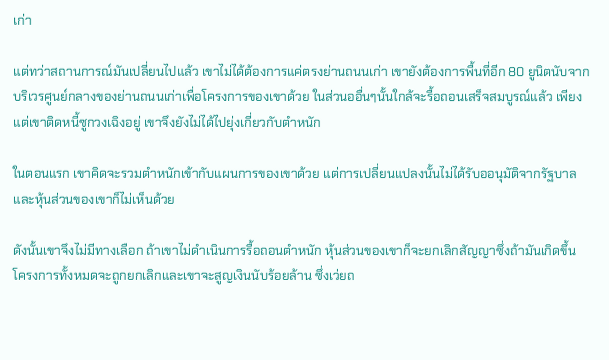เก่า

แต่ทว่าสถานการณ์มันเปลี่ยนไปแล้ว เขาไม่ได้ต้องการแค่ตรงย่านถนนเก่า เขายังต้องการพื้นที่อีก 80 ยูนิตนับจากบริเวรศูนย์กลางของย่านถนนเก่าเพื่อโครงการของเขาด้วย ในส่วนออื่นๆนั้นใกล้จะรื้อถอนเสร็จสมบูรณ์แล้ว เพียงแต่เขาติดหนี้ซูกวงเฉิงอยู่ เขาจึงยังไม่ได้ไปยุ่งเกี่ยวกับตำหนัก

ในตอนแรก เขาคิดจะรวมตำหนักเข้ากับแผนการของเขาด้วย แต่การเปลี่ยนแปลงนั้นไม่ได้รับออนุมัติจากรัฐบาล และหุ้นส่วนของเขาก็ไม่เห็นด้วย

ดังนั้นเขาจึงไม่มีทางเลือก ถ้าเขาไม่ดำเนินการรื้อถอนตำหนัก หุ้นส่วนของเขาก็จะยกเลิกสัญญาซึ่งถ้ามันเกิดขึ้น โครงการทั้งหมดจะถูกยกเลิกและเขาจะสูญเงินนับร้อยล้าน ซึ่งเว่ยถ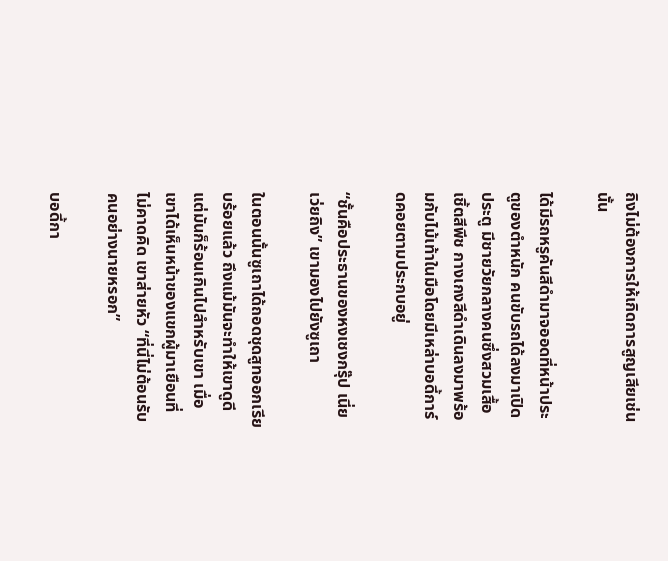ถิงไม่ต้องการให้เกิดการสูญเสียเช่นนั้น

ได้มีรถหรูคันสีดำมาจออดที่หน้าประตูของตำหนัก คนขับรถได้ลงมาเปิดประตู มีชายวัยกลางคนซึ่งสวมเสื้อเชิ้ตสีพีช กางเกงสีดำเดินลงมาพร้อมกับไม้เท้าในมือโดยมีเหล่าบอดี้การ์ดคอยตามประกบอยู่

“ชั้นคือประธานของหงเชงกรุ๊ป เนี่ย เว่ยถิง” เขามองไปยังซูเถา

ในตอนนั้นซูเถาได้ถอดชุดสูทออกเรียบร้อยแล้ว ถึงแม้มันจะทำให้เขาดูดี แต่มันก็ร้อนเกินไปสำหรับเขา เมื่อเขาได้เห็นหน้าของแขกผู้มาเยือนที่ไม่คาดคิด เขาส่ายหัว “ที่นี่ไม่ต้อนรับคนอย่างนายหรอก”

บอดี้กา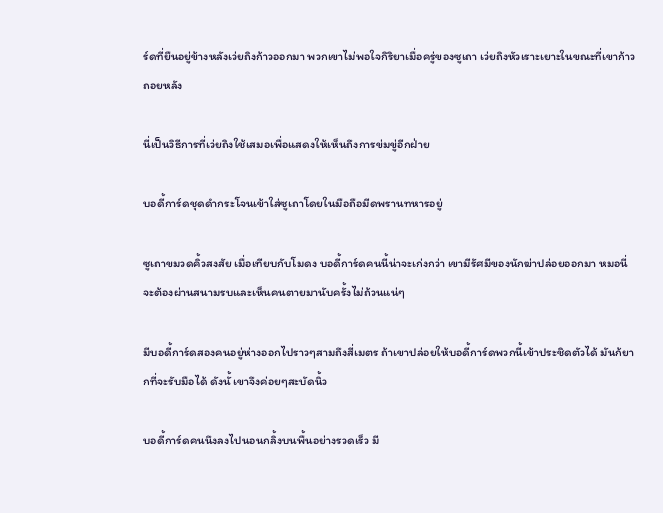ร์ดที่ยืนอยู่ข้างหลังเว่ยถิงก้าวออกมา พวกเขาไม่พอใจกิริยาเมื่อครู่ของซูเถา เว่ยถิงหัวเราะเยาะในขณะที่เขาก้าวถอยหลัง

นี่เป็นวิธีการที่เว่ยถิงใช้เสมอเพื่อแสดงให้เห็นถึงการข่มขู่อีกฝ่าย

บอดี้การ์ดชุดดำกระโจนเข้าใส่ซูเถาโดยในมือถือมีดพรานทหารอยู่

ซูเถาขมวดคิ้วสงสัย เมื่อเทียบกับโมดง บอดี้การ์ดคนนี้น่าจะเก่งกว่า เขามีรัศมีของนักฆ่าปล่อยออกมา หมอนี่จะต้องผ่านสนามรบและเห็นคนตายมานับครั้งไม่ถ้วนแน่ๆ

มีบอดี้การ์ดสองคนอยู่ห่างออกไปราวๆสามถึงสี่เมตร ถ้าเขาปล่อยให้บอดี้การ์ดพวกนี้เข้าประชิดตัวได้ มันก้ยากที่จะรับมือได้ ดังนั้ เขาจึงค่อยๆสะบัดนิ้ว

บอดี้การ์ดคนนึงลงไปนอนกลิ้งบนพื้นอย่างรวดเร็ว มี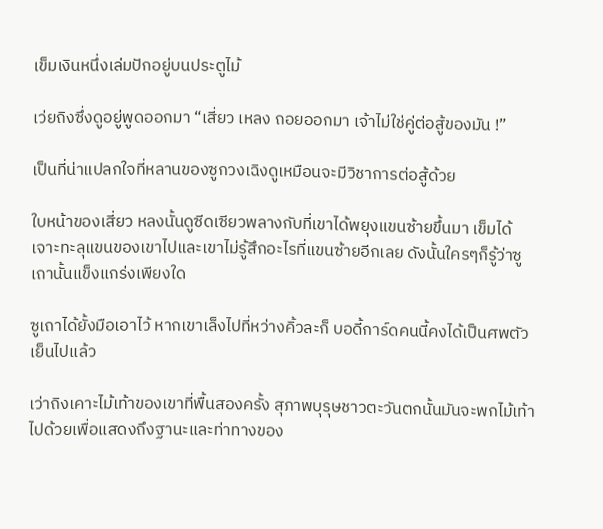เข็มเงินหนึ่งเล่มปักอยู่บนประตูไม้

เว่ยถิงซึ่งดูอยู่พูดออกมา “เสี่ยว เหลง ถอยออกมา เจ้าไม่ใช่คู่ต่อสู้ของมัน !”

เป็นที่น่าแปลกใจที่หลานของซูกวงเฉิงดูเหมือนจะมีวิชาการต่อสู้ด้วย

ใบหน้าของเสี่ยว หลงนั้นดูซีดเซียวพลางกับที่เขาได้พยุงแขนซ้ายขึ้นมา เข็มได้เจาะทะลุแขนของเขาไปและเขาไม่รู้สึกอะไรที่แขนซ้ายอีกเลย ดังนั้นใครๆก็รู้ว่าซูเถานั้นแข็งแกร่งเพียงใด

ซูเถาได้ยั้งมือเอาไว้ หากเขาเล็งไปที่หว่างคิ้วละก็ บอดี้การ์ดคนนี้คงได้เป็นศพตัวเย็นไปแล้ว

เว่าถิงเคาะไม้เท้าของเขาที่พื้นสองครั้ง สุภาพบุรุษชาวตะวันตกนั้นมันจะพกไม้เท้าไปด้วยเพื่อแสดงถึงฐานะและท่าทางของ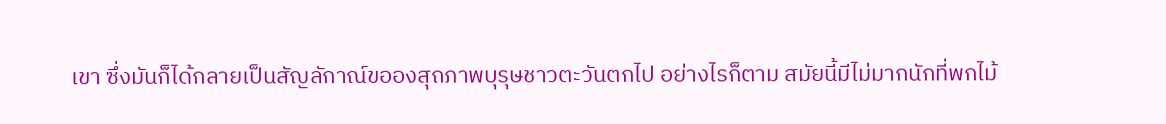เขา ซึ่งมันก็ได้กลายเป็นสัญลักาณ์ขอองสุถภาพบุรุษชาวตะวันตกไป อย่างไรก็ตาม สมัยนี้มีไม่มากนักที่พกไม้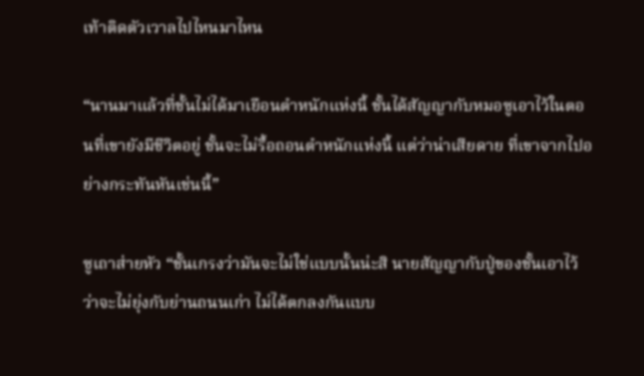เท้าติดตัวเวาลไปไหนมาไหน

“นานมาแล้วที่ชั้นไม่ได้มาเยือนตำหนักแห่งนี้ ชั้นได้สัญญากับหมอซูเอาไว้ในตอนที่เขายังมีชีวิตอยู่ ชั้นจะไม่รื้อถอนตำหนักแห่งนี้ แต่ว่าน่าเสียดาย ที่เขาจากไปอย่างกระทันหันเช่นนี้”

ซูเถาส่ายหัว “ชั้นเกรงว่ามันจะไม่ใช่แบบนั้นน่ะสิ นายสัญญากับปู่ของชั้นเอาไว้ว่าจะไม่ยุ่งกับย่านถนนเก่า ไม่ได้ตกลงกันแบบ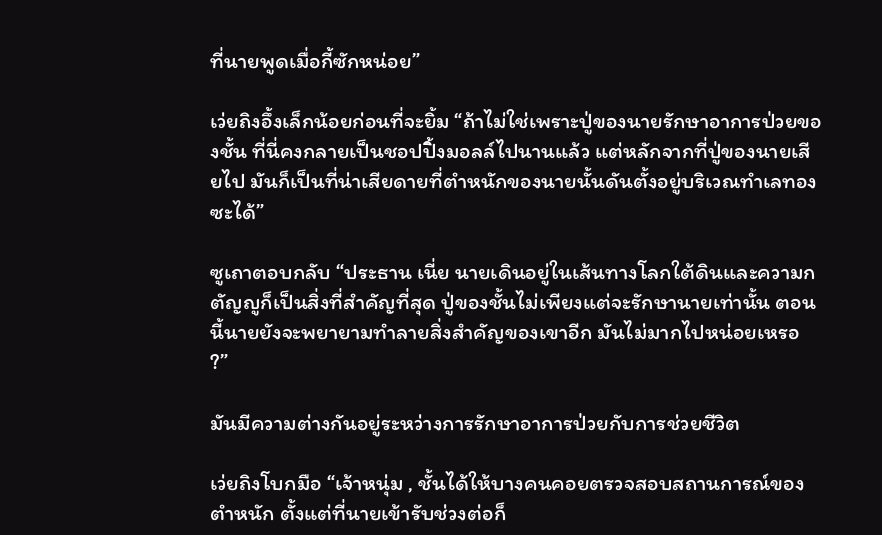ที่นายพูดเมื่อกี้ซักหน่อย”

เว่ยถิงอึ้งเล็กน้อยก่อนที่จะยิ้ม “ถ้าไม่ใช่เพราะปู่ของนายรักษาอาการป่วยของชั้น ที่นี่คงกลายเป็นชอปปิ้งมอลล์ไปนานแล้ว แต่หลักจากที่ปู่ของนายเสียไป มันก็เป็นที่น่าเสียดายที่ตำหนักของนายนั้นดันตั้งอยู่บริเวณทำเลทองซะได้”

ซูเถาตอบกลับ “ประธาน เนี่ย นายเดินอยู่ในเส้นทางโลกใต้ดินและความกตัญญูก็เป็นสิ่งที่สำคัญที่สุด ปู่ของชั้นไม่เพียงแต่จะรักษานายเท่านั้น ตอนนี้นายยังจะพยายามทำลายสิ่งสำคัญของเขาอีก มันไม่มากไปหน่อยเหรอ ?”

มันมีความต่างกันอยู่ระหว่างการรักษาอาการป่วยกับการช่วยชีวิต

เว่ยถิงโบกมือ “เจ้าหนุ่ม , ชั้นได้ให้บางคนคอยตรวจสอบสถานการณ์ของตำหนัก ตั้งแต่ที่นายเข้ารับช่วงต่อก็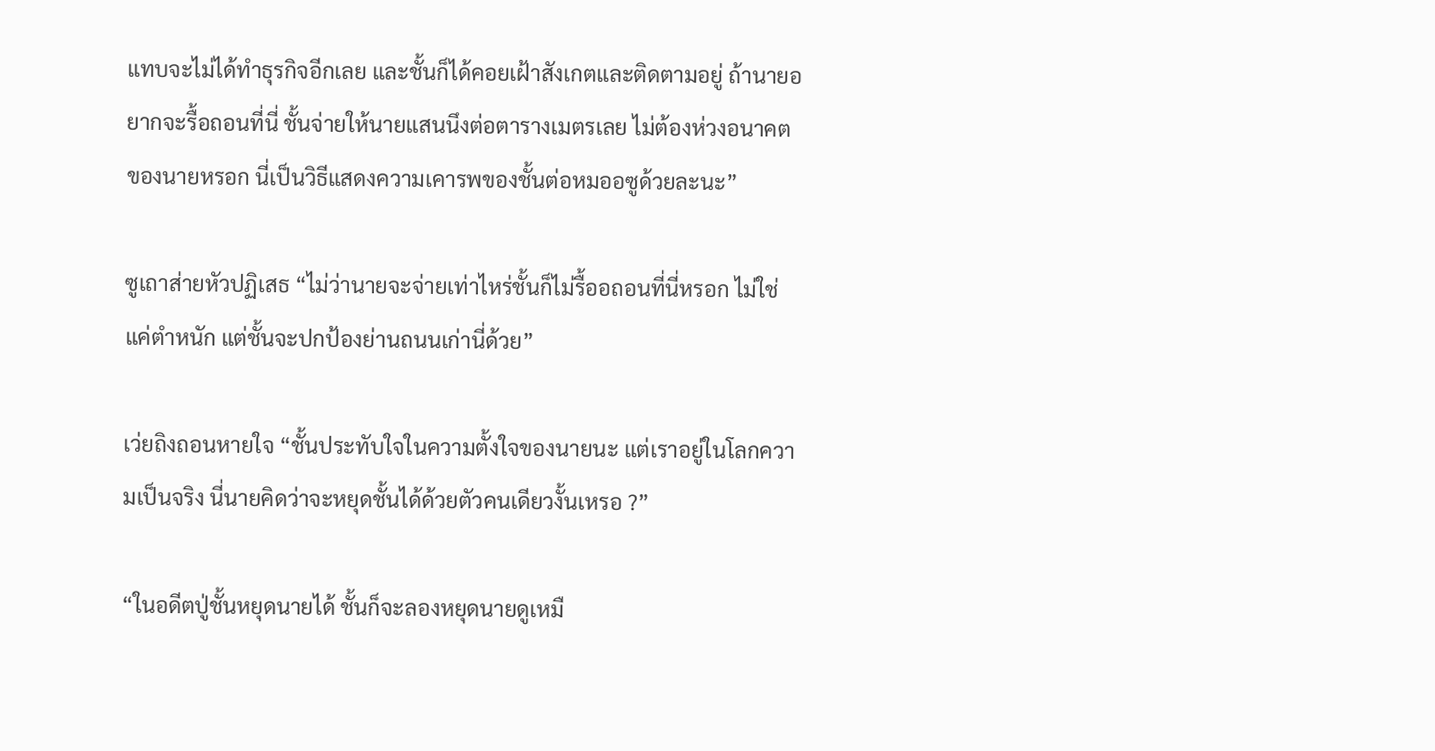แทบจะไม่ได้ทำธุรกิจอีกเลย และชั้นก็ได้คอยเฝ้าสังเกตและติดตามอยู่ ถ้านายอยากจะรื้อถอนที่นี่ ชั้นจ่ายให้นายแสนนึงต่อตารางเมตรเลย ไม่ต้องห่วงอนาคตของนายหรอก นี่เป็นวิธีแสดงความเคารพของชั้นต่อหมออซูด้วยละนะ”

ซูเถาส่ายหัวปฏิเสธ “ไม่ว่านายจะจ่ายเท่าไหร่ชั้นก็ไม่รื้ออถอนที่นี่หรอก ไม่ใช่แค่ตำหนัก แต่ชั้นจะปกป้องย่านถนนเก่านี่ด้วย”

เว่ยถิงถอนหายใจ “ชั้นประทับใจในความตั้งใจของนายนะ แต่เราอยู่ในโลกความเป็นจริง นี่นายคิดว่าจะหยุดชั้นได้ด้วยตัวคนเดียวงั้นเหรอ ?”

“ในอดีตปู่ชั้นหยุดนายได้ ชั้นก็จะลองหยุดนายดูเหมื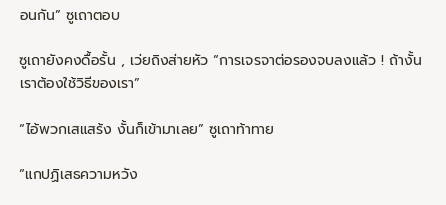อนกัน” ซูเถาตอบ

ซูเถายังคงดื้อรั้น , เว่ยถิงส่ายหัว “การเจรจาต่อรองจบลงแล้ว ! ถ้างั้นเราต้องใช้วิธีของเรา”

“ไอ้พวกเสแสร้ง งั้นก็เข้ามาเลย” ซูเถาท้าทาย

“แกปฏิเสธความหวัง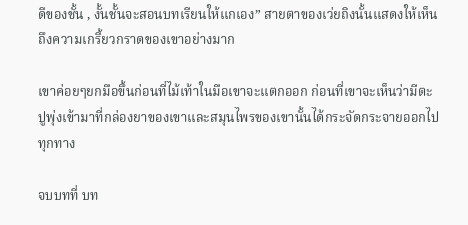ดีของชั้น , งั้นชั้นจะสอนบทเรียนให้แกเอง” สายตาของเว่ยถิงนั้นแสดงให้เห็นถึงความเกรี้ยวกราดของเขาอย่างมาก

เขาค่อยๆยกมือขึ้นก่อนที่ไม้เท้าในมือเขาจะแตกออก ก่อนที่เขาจะเห็นว่ามีตะปูพุ่งเข้ามาที่กล่องยาของเขาและสมุนไพรของเขานั้นได้กระจัดกระจายออกไปทุกทาง

จบบทที่ บท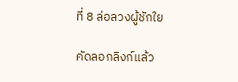ที่ 8 ล่อลวงผู้ชักใย

คัดลอกลิงก์แล้ว